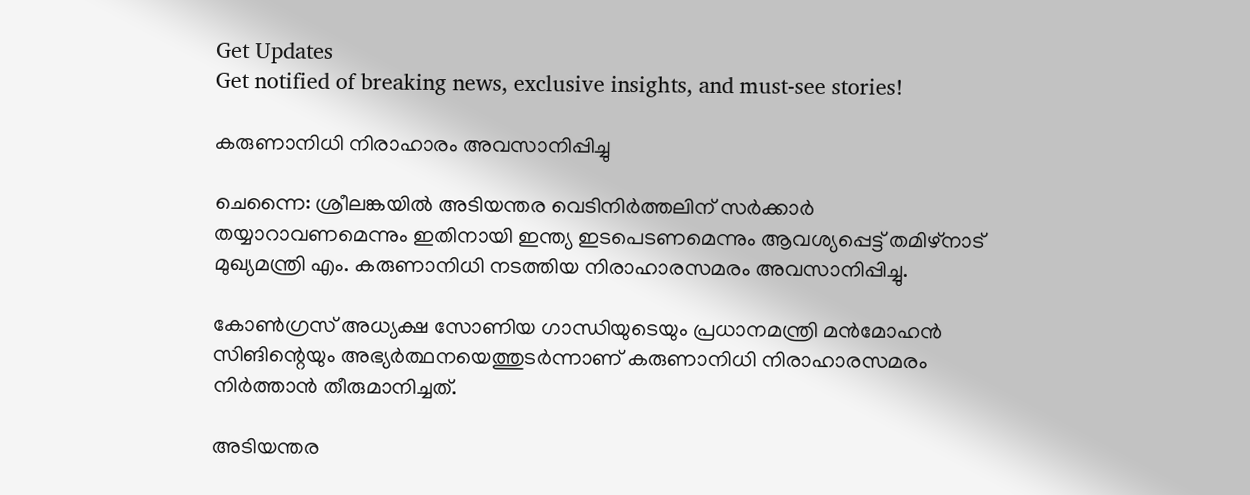Get Updates
Get notified of breaking news, exclusive insights, and must-see stories!

കരുണാനിധി നിരാഹാരം അവസാനിപ്പിച്ചു

ചെന്നൈ: ശ്രീലങ്കയില്‍ അടിയന്തര വെടിനിര്‍ത്തലിന്‌ സര്‍ക്കാര്‍ തയ്യാറാവണമെന്നും ഇതിനായി ഇന്ത്യ ഇടപെടണമെന്നും ആവശ്യപ്പെട്ട്‌ തമിഴ്‌നാട്‌ മുഖ്യമന്ത്രി എം. കരുണാനിധി നടത്തിയ നിരാഹാരസമരം അവസാനിപ്പിച്ചു.

കോണ്‍ഗ്രസ്‌ അധ്യക്ഷ സോണിയ ഗാന്ധിയുടെയും പ്രധാനമന്ത്രി മന്‍മോഹന്‍ സിങിന്റെയും അഭ്യര്‍ത്ഥനയെത്തുടര്‍ന്നാണ്‌ കരുണാനിധി നിരാഹാരസമരം നിര്‍ത്താന്‍ തീരുമാനിച്ചത്‌.

അടിയന്തര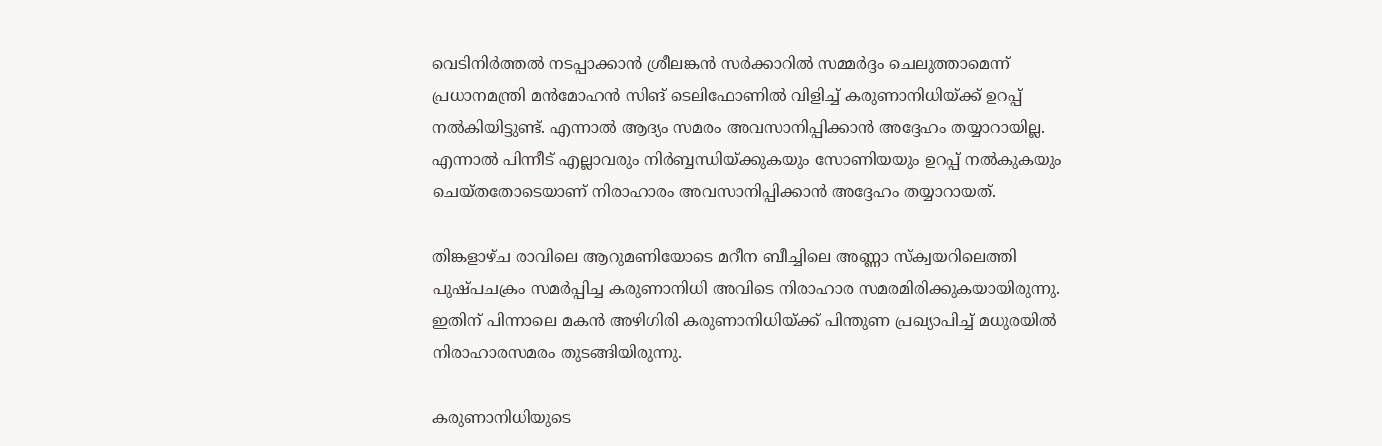വെടിനിര്‍ത്തല്‍ നടപ്പാക്കാന്‍ ശ്രീലങ്കന്‍ സര്‍ക്കാറില്‍ സമ്മര്‍ദ്ദം ചെലുത്താമെന്ന്‌ പ്രധാനമന്ത്രി മന്‍മോഹന്‍ സിങ്‌ ടെലിഫോണില്‍ വിളിച്ച്‌ കരുണാനിധിയ്‌ക്ക്‌ ഉറപ്പ്‌ നല്‍കിയിട്ടുണ്ട്‌. എന്നാല്‍ ആദ്യം സമരം അവസാനിപ്പിക്കാന്‍ അദ്ദേഹം തയ്യാറായില്ല. എന്നാല്‍ പിന്നീട്‌ എല്ലാവരും നിര്‍ബ്ബന്ധിയ്‌ക്കുകയും സോണിയയും ഉറപ്പ്‌ നല്‍കുകയും ചെയ്‌തതോടെയാണ്‌ നിരാഹാരം അവസാനിപ്പിക്കാന്‍ അദ്ദേഹം തയ്യാറായത്‌.

തിങ്കളാഴ്‌ച രാവിലെ ആറുമണിയോടെ മറീന ബീച്ചിലെ അണ്ണാ സ്‌ക്വയറിലെത്തി പുഷ്‌പചക്രം സമര്‍പ്പിച്ച കരുണാനിധി അവിടെ നിരാഹാര സമരമിരിക്കുകയായിരുന്നു. ഇതിന്‌ പിന്നാലെ മകന്‍ അഴിഗിരി കരുണാനിധിയ്‌ക്ക്‌ പിന്തുണ പ്രഖ്യാപിച്ച്‌ മധുരയില്‍ നിരാഹാരസമരം തുടങ്ങിയിരുന്നു.

കരുണാനിധിയുടെ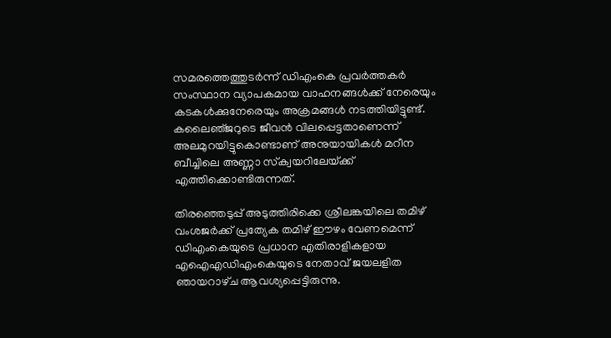സമരത്തെത്തുടര്‍ന്ന്‌ ഡിഎംകെ പ്രവര്‍ത്തകര്‍ സംസ്ഥാന വ്യാപകമായ വാഹനങ്ങള്‍ക്ക്‌ നേരെയും കടകള്‍ക്കുനേരെയും അക്രമങ്ങള്‍ നടത്തിയിട്ടുണ്ട്‌. കലൈഞ്‌ജറുടെ ജീവന്‍ വിലപ്പെട്ടതാണെന്ന്‌ അലമുറയിട്ടുകൊണ്ടാണ്‌ അനുയായികള്‍ മറീന ബീച്ചിലെ അണ്ണാ സ്‌ക്വയറിലേയ്‌ക്ക്‌ എത്തിക്കൊണ്ടിരുന്നത്‌.

തിരഞ്ഞെടുപ്പ്‌ അടുത്തിരിക്കെ ശ്രീലങ്കയിലെ തമിഴ്‌ വംശജര്‍ക്ക്‌ പ്രത്യേക തമിഴ്‌ ഈഴം വേണമെന്ന്‌ ഡിഎംകെയുടെ പ്രധാന എതിരാളികളായ എഐഎഡിഎംകെയുടെ നേതാവ്‌ ജയലളിത ഞായറാഴ്‌ച ആവശ്യപ്പെട്ടിരുന്നു.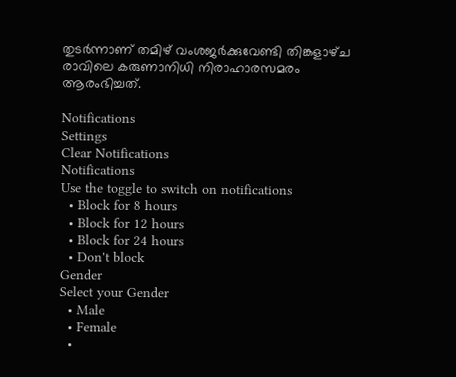തുടര്‍ന്നാണ്‌ തമിഴ്‌ വംശജര്‍ക്കുവേണ്ടി തിങ്കളാഴ്‌ച രാവിലെ കരുണാനിധി നിരാഹാരസമരം ആരംഭിച്ചത്‌.

Notifications
Settings
Clear Notifications
Notifications
Use the toggle to switch on notifications
  • Block for 8 hours
  • Block for 12 hours
  • Block for 24 hours
  • Don't block
Gender
Select your Gender
  • Male
  • Female
  •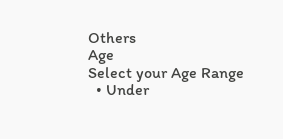Others
Age
Select your Age Range
  • Under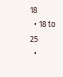18
  • 18 to 25
  •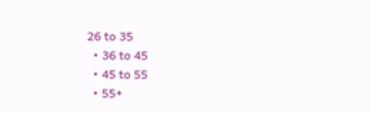26 to 35
  • 36 to 45
  • 45 to 55
  • 55+